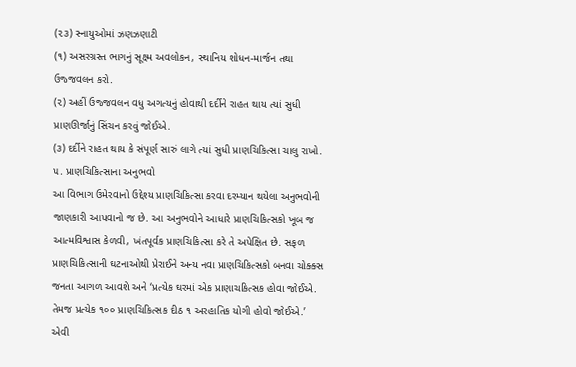(૨૩) સ્નાયુઓમાં ઝણઝણાટી
(૧) અસરગ્રસ્ત ભાગનું સૂક્ષ્મ અવલોકન, સ્થાનિય શોધન-માર્જન તથા ઉજ્જવલન કરો.
(૨) અહીં ઉજ્જવલન વધુ અગત્યનું હોવાથી દર્દીને રાહત થાય ત્યાં સુધી પ્રાણઊર્જાનું સિંચન કરવું જોઈએ.
(૩) દર્દીને રાહત થાય કે સંપૂર્ણ સારું લાગે ત્યાં સુધી પ્રાણચિકિત્સા ચાલુ રાખો.
૫. પ્રાણચિકિત્સાના અનુભવો
આ વિભાગ ઉમેરવાનો ઉદ્દેશ્ય પ્રાણચિકિત્સા કરવા દરમ્યાન થયેલા અનુભવોની જાણકારી આપવાનો જ છે. આ અનુભવોને આધારે પ્રાણચિકિત્સકો ખૂબ જ આત્મવિશ્વાસ કેળવી, ખંતપૂર્વક પ્રાણચિકિત્સા કરે તે અપેક્ષિત છે. સફળ પ્રાણચિકિત્સાની ઘટનાઓથી પ્રેરાઈને અન્ય નવા પ્રાણચિકિત્સકો બનવા ચોક્ક્સ જનતા આગળ આવશે અને ‘પ્રત્યેક ઘરમાં એક પ્રાણાચકિત્સક હોવા જોઈએ. તેમજ પ્રત્યેક ૧૦૦ પ્રાણચિકિત્સક દીઠ ૧ અરહાતિક યોગી હોવો જોઈએ.’ એવી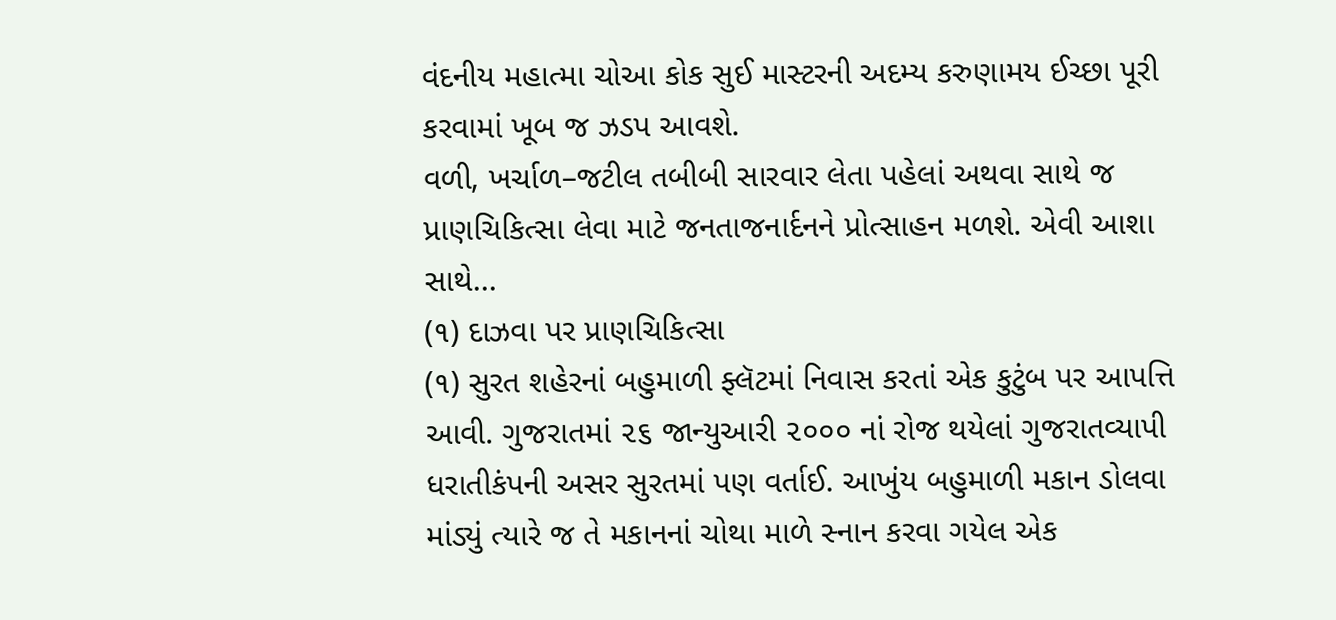વંદનીય મહાત્મા ચોઆ કોક સુઈ માસ્ટરની અદમ્ય કરુણામય ઈચ્છા પૂરી કરવામાં ખૂબ જ ઝડપ આવશે.
વળી, ખર્ચાળ–જટીલ તબીબી સારવાર લેતા પહેલાં અથવા સાથે જ પ્રાણચિકિત્સા લેવા માટે જનતાજનાર્દનને પ્રોત્સાહન મળશે. એવી આશા સાથે...
(૧) દાઝવા પર પ્રાણચિકિત્સા
(૧) સુરત શહેરનાં બહુમાળી ફ્લૅટમાં નિવાસ કરતાં એક કુટુંબ પર આપત્તિ આવી. ગુજરાતમાં ૨૬ જાન્યુઆરી ૨૦૦૦ નાં રોજ થયેલાં ગુજરાતવ્યાપી ધરાતીકંપની અસર સુરતમાં પણ વર્તાઈ. આખુંય બહુમાળી મકાન ડોલવા માંડ્યું ત્યારે જ તે મકાનનાં ચોથા માળે સ્નાન કરવા ગયેલ એક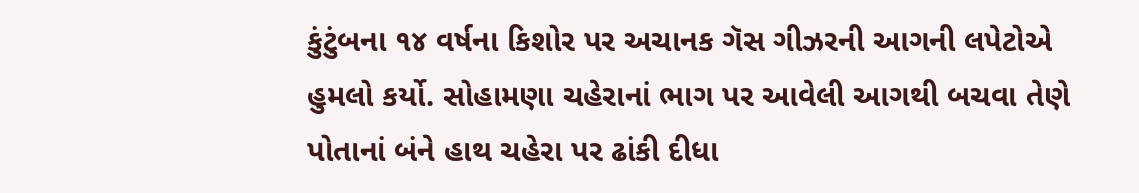કુંટુંબના ૧૪ વર્ષના કિશોર પર અચાનક ગૅસ ગીઝરની આગની લપેટોએ હુમલો કર્યો. સોહામણા ચહેરાનાં ભાગ પર આવેલી આગથી બચવા તેણે પોતાનાં બંને હાથ ચહેરા પર ઢાંકી દીધા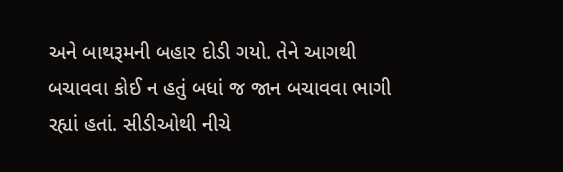અને બાથરૂમની બહાર દોડી ગયો. તેને આગથી બચાવવા કોઈ ન હતું બધાં જ જાન બચાવવા ભાગી રહ્યાં હતાં. સીડીઓથી નીચે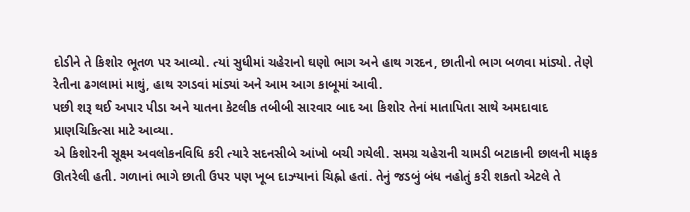દોડીને તે કિશોર ભૂતળ પર આવ્યો. ત્યાં સુધીમાં ચહેરાનો ઘણો ભાગ અને હાથ ગરદન, છાતીનો ભાગ બળવા માંડ્યો. તેણે રેતીના ઢગલામાં માથું, હાથ રગડવાં માંડ્યાં અને આમ આગ કાબૂમાં આવી.
પછી શરૂ થઈ અપાર પીડા અને યાતના કેટલીક તબીબી સારવાર બાદ આ કિશોર તેનાં માતાપિતા સાથે અમદાવાદ પ્રાણચિકિત્સા માટે આવ્યા.
એ કિશોરની સૂક્ષ્મ અવલોકનવિધિ કરી ત્યારે સદનસીબે આંખો બચી ગયેલી. સમગ્ર ચહેરાની ચામડી બટાકાની છાલની માફક ઊતરેલી હતી. ગળાનાં ભાગે છાતી ઉપર પણ ખૂબ દાઝ્યાનાં ચિહ્નો હતાં. તેનું જડબું બંધ નહોતું કરી શકતો એટલે તે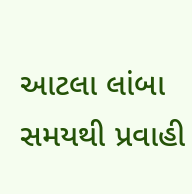આટલા લાંબા સમયથી પ્રવાહી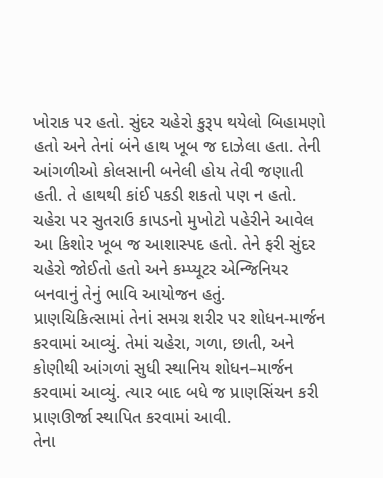ખોરાક પર હતો. સુંદર ચહેરો કુરૂપ થયેલો બિહામણો હતો અને તેનાં બંને હાથ ખૂબ જ દાઝેલા હતા. તેની આંગળીઓ કોલસાની બનેલી હોય તેવી જણાતી હતી. તે હાથથી કાંઈ પકડી શકતો પણ ન હતો. ચહેરા પર સુતરાઉ કાપડનો મુખોટો પહેરીને આવેલ આ કિશોર ખૂબ જ આશાસ્પદ હતો. તેને ફરી સુંદર ચહેરો જોઈતો હતો અને કમ્પ્યૂટર એન્જિનિયર બનવાનું તેનું ભાવિ આયોજન હતું.
પ્રાણચિકિત્સામાં તેનાં સમગ્ર શરીર પર શોધન-માર્જન કરવામાં આવ્યું. તેમાં ચહેરા, ગળા, છાતી, અને કોણીથી આંગળાં સુધી સ્થાનિય શોધન–માર્જન કરવામાં આવ્યું. ત્યાર બાદ બધે જ પ્રાણસિંચન કરી પ્રાણઊર્જા સ્થાપિત કરવામાં આવી.
તેના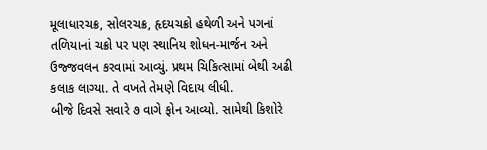મૂલાધારચક્ર, સોલરચક્ર, હૃદયચક્રો હથેળી અને પગનાં તળિયાનાં ચક્રો પર પણ સ્થાનિય શોધન-માર્જન અને ઉજ્જવલન કરવામાં આવ્યું. પ્રથમ ચિકિત્સામાં બેથી અઢી કલાક લાગ્યા. તે વખતે તેમણે વિદાય લીધી.
બીજે દિવસે સવારે ૭ વાગે ફોન આવ્યો. સામેથી કિશોરે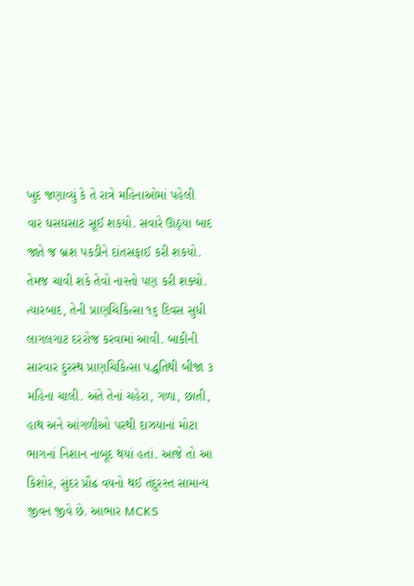ખુદ જણાવ્યું કે તે રાત્રે મહિનાઓમાં પહેલી વાર ઘસઘસાટ સૂઈ શકયો. સવારે ઊઠ્યા બાદ જાતે જ બ્રશ પકડીને દાંતસફાઈ કરી શકયો. તેમજ ચાવી શકે તેવો નાસ્તો પણ કરી શક્યો.
ત્યારબાદ, તેની પ્રાણચિકિત્સા ૧૬ દિવસ સુધી લાગલગાટ દરરોજ કરવામાં આવી. બાકીની સારવાર દુરસ્થ પ્રાણચિકિત્સા પદ્ધતિથી બીજા ૩ મહિના ચાલી. અંતે તેનાં ચહેરા, ગળા, છાતી, હાથ અને આંગળીઓ પરથી દાઝયાનાં મોટા ભાગનાં નિશાન નાબૂદ થયાં હતાં. આજે તો આ કિશોર, સુંદર પ્રૌઢ વયનો થઈ તંદુરસ્ત સામાન્ય જીવન જીવે છે. આભાર MCKS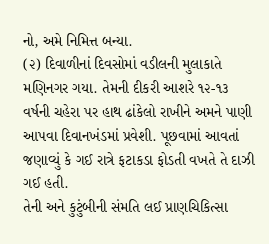નો, અમે નિમિત્ત બન્યા.
(૨) દિવાળીનાં દિવસોમાં વડીલની મુલાકાતે મણિનગર ગયા. તેમની દીકરી આશરે ૧૨-૧૩ વર્ષની ચહેરા પર હાથ ઢાંકેલો રાખીને અમને પાણી આપવા દિવાનખંડમાં પ્રવેશી. પૂછવામાં આવતાં જણાવ્યું કે ગઈ રાત્રે ફટાકડા ફોડતી વખતે તે દાઝી ગઈ હતી.
તેની અને કુટુંબીની સંમતિ લઈ પ્રાણચિકિત્સા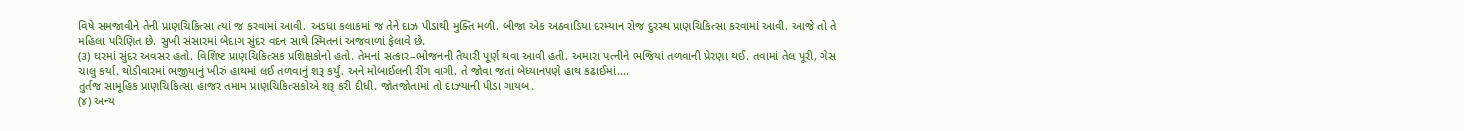વિષે સમજાવીને તેની પ્રાણચિકિત્સા ત્યાં જ કરવામાં આવી. અડધા કલાકમાં જ તેને દાઝ પીડાથી મુક્તિ મળી. બીજા એક અઠવાડિયા દરમ્યાન રોજ દુરસ્થ પ્રાણચિકિત્સા કરવામાં આવી. આજે તો તે મહિલા પરિણિત છે. સુખી સંસારમાં બેદાગ સુંદર વદન સાથે સ્મિતનાં અજવાળાં ફેલાવે છે.
(૩) ઘરમાં સુંદર અવસર હતો. વિશિષ્ટ પ્રાણચિકિત્સક પ્રશિક્ષકોનો હતો. તેમનાં સત્કાર–ભોજનની તૈયારી પૂર્ણ થવા આવી હતી. અમારા પત્નીને ભજિયાં તળવાની પ્રેરણા થઈ. તવામાં તેલ પૂરી, ગેસ ચાલુ કર્યા. થોડીવારમાં ભજીયાનું ખીરું હાથમાં લઈ તળવાનું શરૂ કર્યું. અને મોબાઈલની રીંગ વાગી. તે જોવા જતાં બેધ્યાનપણે હાથ કઢાઈમાં....
તુર્તજ સામૂહિક પ્રાણચિકિત્સા હાજર તમામ પ્રાણચિકિત્સકોએ શરૂ કરી દીધી. જોતજોતામાં તો દાઝ્યાની પીડા ગાયબ.
(૪) અન્ય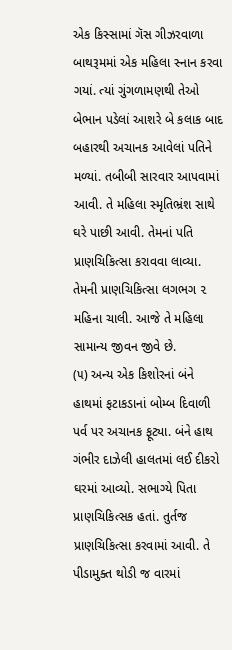એક કિસ્સામાં ગૅસ ગીઝરવાળા બાથરૂમમાં એક મહિલા સ્નાન કરવા ગયાં. ત્યાં ગુંગળામણથી તેઓ બેભાન પડેલાં આશરે બે કલાક બાદ બહારથી અચાનક આવેલાં પતિને મળ્યાં. તબીબી સારવાર આપવામાં આવી. તે મહિલા સ્મૃતિભ્રંશ સાથે ઘરે પાછી આવી. તેમનાં પતિ પ્રાણચિકિત્સા કરાવવા લાવ્યા. તેમની પ્રાણચિકિત્સા લગભગ ૨ મહિના ચાલી. આજે તે મહિલા સામાન્ય જીવન જીવે છે.
(૫) અન્ય એક કિશોરનાં બંને હાથમાં ફટાકડાનાં બોમ્બ દિવાળી પર્વ પર અચાનક ફૂટ્યા. બંને હાથ ગંભીર દાઝેલી હાલતમાં લઈ દીકરો ઘરમાં આવ્યો. સભાગ્યે પિતા પ્રાણચિકિત્સક હતાં. તુર્તજ પ્રાણચિકિત્સા કરવામાં આવી. તે પીડામુક્ત થોડી જ વારમાં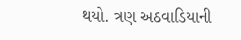થયો. ત્રણ અઠવાડિયાની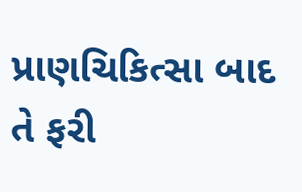પ્રાણચિકિત્સા બાદ તે ફરી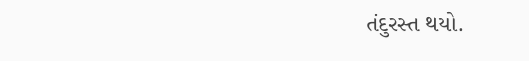તંદુરસ્ત થયો.